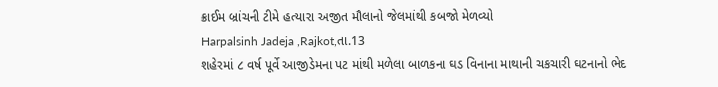ક્રાઈમ બ્રાંચની ટીમે હત્યારા અજીત મૌલાનો જેલમાંથી કબજો મેળવ્યો
Harpalsinh Jadeja ,Rajkot,તા.13
શહેરમાં ૮ વર્ષ પૂર્વે આજીડેમના પટ માંથી મળેલા બાળકના ઘડ વિનાના માથાની ચકચારી ઘટનાનો ભેદ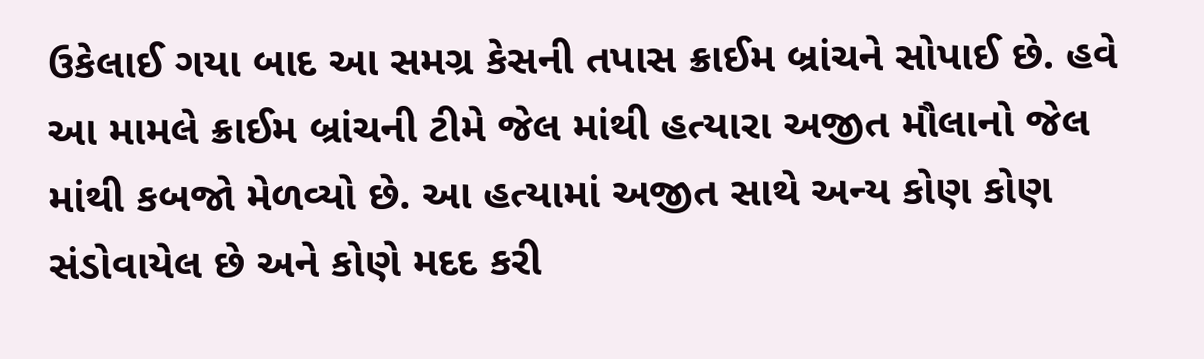ઉકેલાઈ ગયા બાદ આ સમગ્ર કેસની તપાસ ક્રાઈમ બ્રાંચને સોપાઈ છે. હવે આ મામલે ક્રાઈમ બ્રાંચની ટીમે જેલ માંથી હત્યારા અજીત મૌલાનો જેલ માંથી કબજો મેળવ્યો છે. આ હત્યામાં અજીત સાથે અન્ય કોણ કોણ સંડોવાયેલ છે અને કોણે મદદ કરી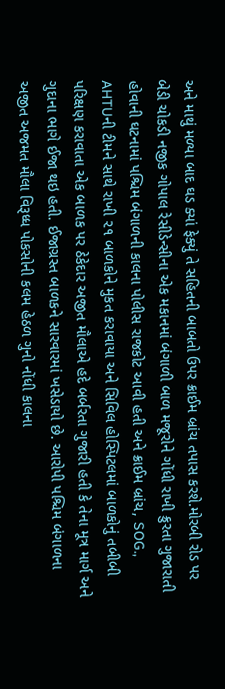અને માથું મળ્યા બાદ ઘડ ક્યાં ફેક્યું તે સહિતની બાબતો ઉપર ક્રાઈમ બ્રાંચ તપાસ કરશે.મોરબી રોડ પર બેડી ચોકડી નજીક ગોપાલ રેસીડેન્સીના એક મકાનમાં બંગાળી બાળ મજૂરોને ગોંધી રાખી ક્રુરતા ગુજારાતી હોવાની ઘટનામાં પશ્ચિમ બંગાળની કાલના પોલીસ રાજકોટ આવી હતી અને ક્રાઈમ બ્રાંચ, SOG., AHTUની ટીમને સાથે રાખી ૨૧ બાળકોને મુકત કરાવાયા અને સિવિલ હોસ્પિટલમાં બાળકોનું તબીબી પરિક્ષણ કરાવાતા એક બાળક પર ઠેકેદાર અજીત મૌલાએ હદે બર્બરતા ગુજારી હતી કે તેના મૂત્ર માર્ગ અને ગુદાના ભાગે ઈજા થઇ હતી. ઈજાગ્રસ્ત બાળકને સારવારમાં ખસેડાયો છે. આરોપી પશ્ચિમ બંગાળના અજીત અજમત મૌલા વિરૂધ્ધ પોકસોની કલમ હેઠળ ગુનો નોંધી કાલના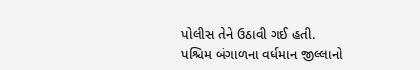પોલીસ તેને ઉઠાવી ગઈ હતી.
પશ્ચિમ બંગાળના વર્ધમાન જીલ્લાનો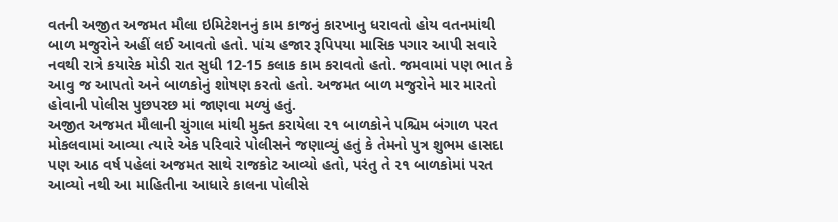વતની અજીત અજમત મૌલા ઇમિટેશનનું કામ કાજનું કારખાનુ ધરાવતો હોય વતનમાંથી બાળ મજુરોને અહીં લઈ આવતો હતો. પાંચ હજાર રૂપિપયા માસિક પગાર આપી સવારે નવથી રાત્રે કયારેક મોડી રાત સુધી 12-15 કલાક કામ કરાવતો હતો. જમવામાં પણ ભાત કે આવુ જ આપતો અને બાળકોનું શોષણ કરતો હતો. અજમત બાળ મજુરોને માર મારતો હોવાની પોલીસ પુછપરછ માં જાણવા મળ્યું હતું.
અજીત અજમત મૌલાની ચુંગાલ માંથી મુક્ત કરાયેલા ૨૧ બાળકોને પશ્ચિમ બંગાળ પરત મોકલવામાં આવ્યા ત્યારે એક પરિવારે પોલીસને જણાવ્યું હતું કે તેમનો પુત્ર શુભમ હાસદા પણ આઠ વર્ષ પહેલાં અજમત સાથે રાજકોટ આવ્યો હતો, પરંતુ તે ૨૧ બાળકોમાં પરત આવ્યો નથી આ માહિતીના આધારે કાલના પોલીસે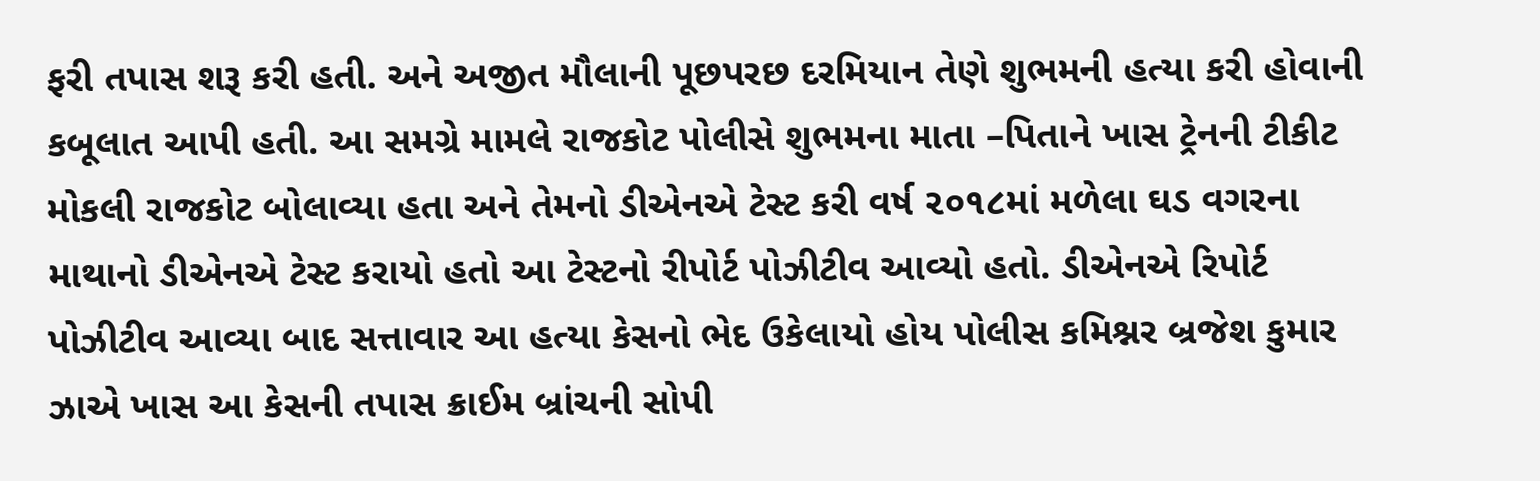ફરી તપાસ શરૂ કરી હતી. અને અજીત મૌલાની પૂછપરછ દરમિયાન તેણે શુભમની હત્યા કરી હોવાની કબૂલાત આપી હતી. આ સમગ્રે મામલે રાજકોટ પોલીસે શુભમના માતા –પિતાને ખાસ ટ્રેનની ટીકીટ મોકલી રાજકોટ બોલાવ્યા હતા અને તેમનો ડીએનએ ટેસ્ટ કરી વર્ષ ૨૦૧૮માં મળેલા ઘડ વગરના માથાનો ડીએનએ ટેસ્ટ કરાયો હતો આ ટેસ્ટનો રીપોર્ટ પોઝીટીવ આવ્યો હતો. ડીએનએ રિપોર્ટ પોઝીટીવ આવ્યા બાદ સત્તાવાર આ હત્યા કેસનો ભેદ ઉકેલાયો હોય પોલીસ કમિશ્નર બ્રજેશ કુમાર ઝાએ ખાસ આ કેસની તપાસ ક્રાઈમ બ્રાંચની સોપી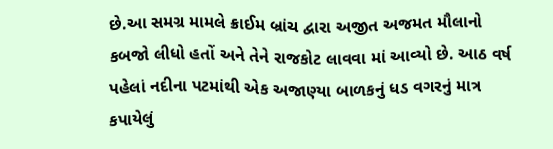છે.આ સમગ્ર મામલે ક્રાઈમ બ્રાંચ દ્વારા અજીત અજમત મૌલાનો કબજો લીધો હતોં અને તેને રાજકોટ લાવવા માં આવ્યો છે. આઠ વર્ષ પહેલાં નદીના પટમાંથી એક અજાણ્યા બાળકનું ધડ વગરનું માત્ર કપાયેલું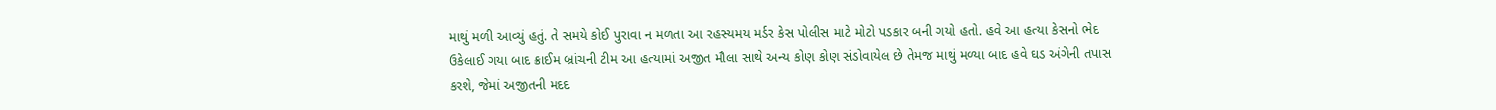માથું મળી આવ્યું હતું. તે સમયે કોઈ પુરાવા ન મળતા આ રહસ્યમય મર્ડર કેસ પોલીસ માટે મોટો પડકાર બની ગયો હતો. હવે આ હત્યા કેસનો ભેદ ઉકેલાઈ ગયા બાદ ક્રાઈમ બ્રાંચની ટીમ આ હત્યામાં અજીત મૌલા સાથે અન્ય કોણ કોણ સંડોવાયેલ છે તેમજ માથું મળ્યા બાદ હવે ઘડ અંગેની તપાસ કરશે, જેમાં અજીતની મદદ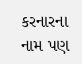કરનારના નામ પણ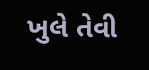ખુલે તેવી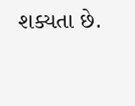શક્યતા છે.